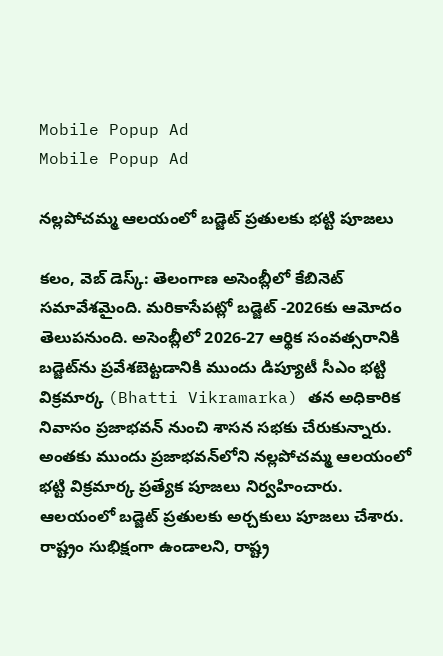Mobile Popup Ad
Mobile Popup Ad

నల్లపోచమ్మ ఆలయంలో బడ్జెట్ ప్రతులకు భట్టి పూజలు

కలం, వెబ్ డెస్క్: తెలంగాణ అసెంబ్లీలో కేబినెట్ సమావేశమైంది. మరికాసేపట్లో బడ్జెట్ -2026కు ఆమోదం తెలుపనుంది. అసెంబ్లీలో 2026-27 ఆర్థిక సంవత్సరానికి బడ్జెట్‌ను ప్రవేశబెట్టడానికి ముందు డిప్యూటీ సీఎం భట్టి విక్రమార్క (Bhatti Vikramarka) తన అధికారిక నివాసం ప్రజాభవన్ నుంచి శాసన సభకు చేరుకున్నారు. అంతకు ముందు ప్రజాభవన్‍లోని నల్లపోచమ్మ ఆలయంలో భట్టి విక్రమార్క ప్రత్యేక పూజలు నిర్వహించారు. ఆలయంలో బడ్జెట్ ప్రతులకు అర్చకులు పూజలు చేశారు. రాష్ట్రం సుభిక్షంగా ఉండాలని, రాష్ట్ర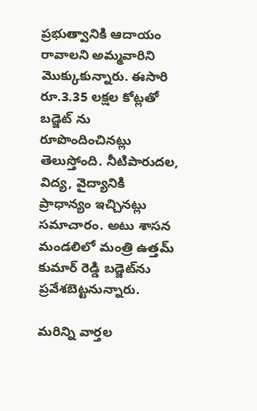ప్రభుత్వానికి ఆదాయం రావాలని అమ్మవారిని మొక్కుకున్నారు. ఈసారి రూ.3.35 లక్షల కోట్లతో బడ్జెట్ ను రూపొందించినట్లు తెలుస్తోంది. నీటిపారుదల, విద్య, వైద్యానికి ప్రాధాన్యం ఇచ్చినట్లు సమాచారం. అటు శాసన మండలిలో మంత్రి ఉత్తమ్ కుమార్ రెడ్డి బడ్జెట్‌ను ప్రవేశబెట్టనున్నారు.

మ‌రిన్ని వార్త‌ల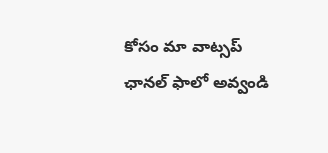కోసం మా వాట్స‌ప్ ఛాన‌ల్ ఫాలో అవ్వండి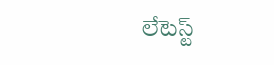లేటెస్ట్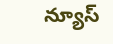న్యూస్‌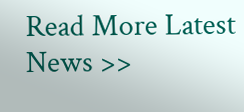Read More Latest News >>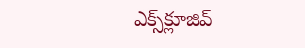ఎక్స్‌క్లూజివ్‌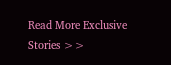Read More Exclusive Stories >>